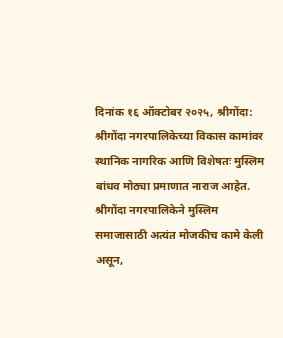दिनांक १६ ऑक्टोबर २०२५, श्रीगोंदा:
श्रीगोंदा नगरपालिकेच्या विकास कामांवर स्थानिक नागरिक आणि विशेषतः मुस्लिम बांधव मोठ्या प्रमाणात नाराज आहेत. श्रीगोंदा नगरपालिकेने मुस्लिम समाजासाठी अत्यंत मोजकीच कामे केली असून,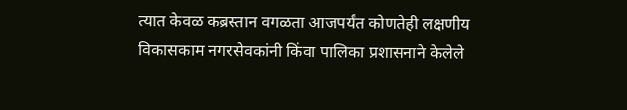त्यात केवळ कब्रस्तान वगळता आजपर्यंत कोणतेही लक्षणीय विकासकाम नगरसेवकांनी किंवा पालिका प्रशासनाने केलेले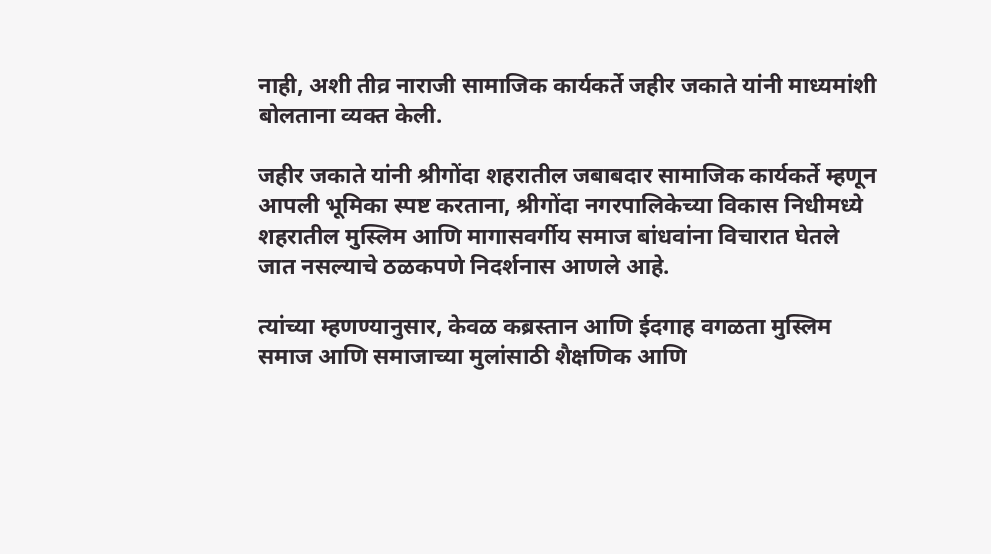नाही, अशी तीव्र नाराजी सामाजिक कार्यकर्ते जहीर जकाते यांनी माध्यमांशी बोलताना व्यक्त केली.

जहीर जकाते यांनी श्रीगोंदा शहरातील जबाबदार सामाजिक कार्यकर्ते म्हणून आपली भूमिका स्पष्ट करताना, श्रीगोंदा नगरपालिकेच्या विकास निधीमध्ये शहरातील मुस्लिम आणि मागासवर्गीय समाज बांधवांना विचारात घेतले जात नसल्याचे ठळकपणे निदर्शनास आणले आहे.

त्यांच्या म्हणण्यानुसार, केवळ कब्रस्तान आणि ईदगाह वगळता मुस्लिम समाज आणि समाजाच्या मुलांसाठी शैक्षणिक आणि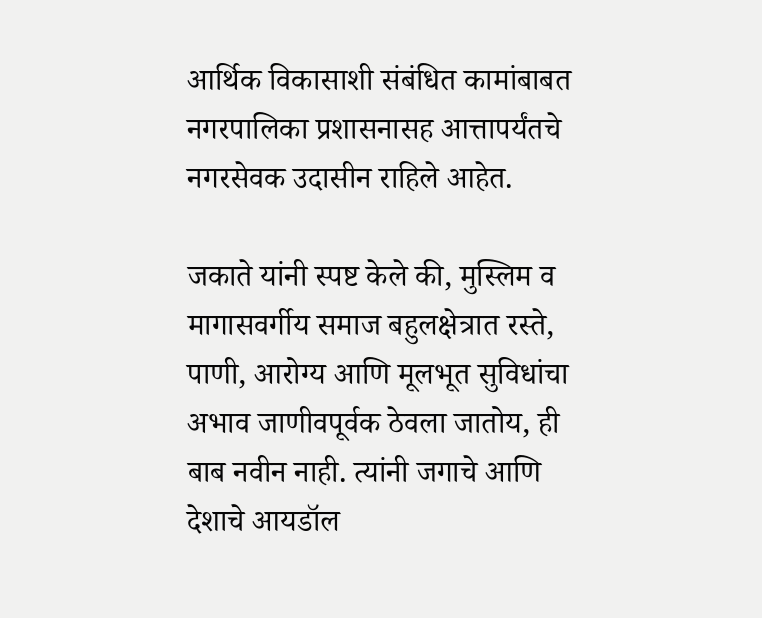आर्थिक विकासाशी संबंधित कामांबाबत नगरपालिका प्रशासनासह आत्तापर्यंतचे नगरसेवक उदासीन राहिले आहेत.

जकाते यांनी स्पष्ट केले की, मुस्लिम व मागासवर्गीय समाज बहुलक्षेत्रात रस्ते, पाणी, आरोग्य आणि मूलभूत सुविधांचा अभाव जाणीवपूर्वक ठेवला जातोय, ही बाब नवीन नाही. त्यांनी जगाचे आणि देशाचे आयडॉल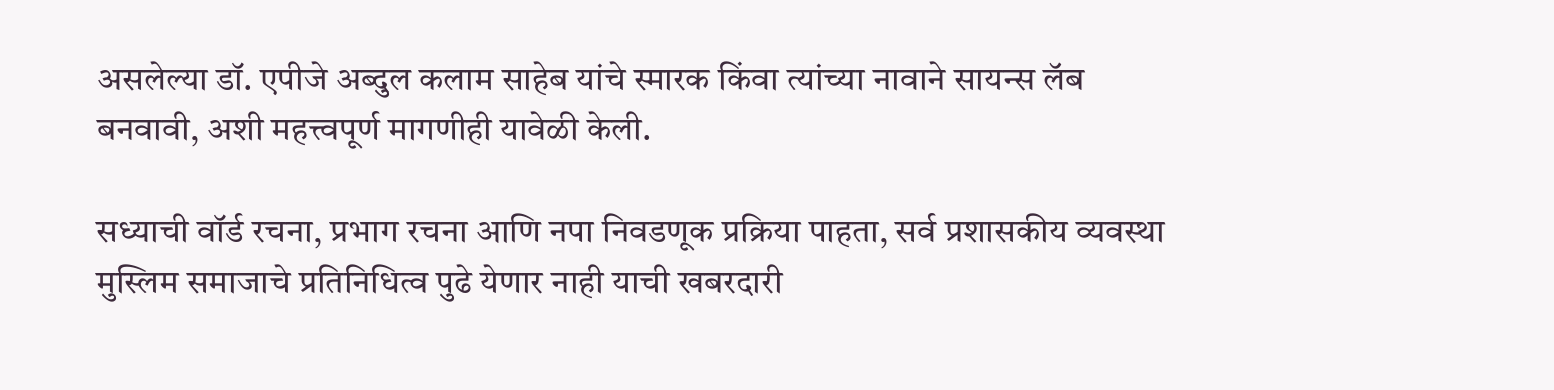असलेल्या डॉ. एपीजे अब्दुल कलाम साहेब यांचे स्मारक किंवा त्यांच्या नावाने सायन्स लॅब बनवावी, अशी महत्त्वपूर्ण मागणीही यावेळी केली.

सध्याची वॉर्ड रचना, प्रभाग रचना आणि नपा निवडणूक प्रक्रिया पाहता, सर्व प्रशासकीय व्यवस्था मुस्लिम समाजाचे प्रतिनिधित्व पुढे येणार नाही याची खबरदारी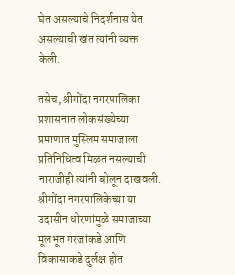घेत असल्याचे निदर्शनास येत असल्याची खंत त्यांनी व्यक्त केली.

तसेच, श्रीगोंदा नगरपालिका प्रशासनात लोकसंख्येच्या प्रमाणात मुस्लिम समाजाला प्रतिनिधित्व मिळत नसल्याची नाराजीही त्यांनी बोलून दाखवली. श्रीगोंदा नगरपालिकेच्या या उदासीन धोरणांमुळे समाजाच्या मूलभूत गरजांकडे आणि विकासाकडे दुर्लक्ष होत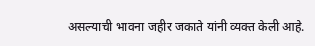असल्याची भावना जहीर जकाते यांनी व्यक्त केली आहे.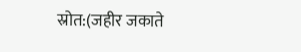स्रोत:(जहीर जकाते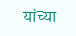यांच्या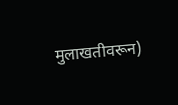मुलाखतीवरून)